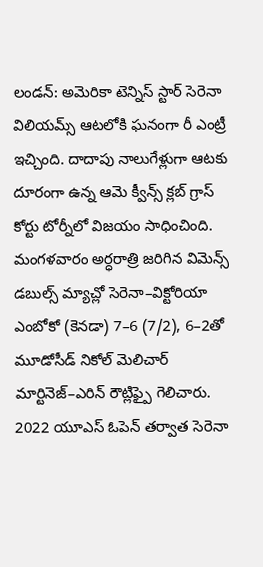లండన్: అమెరికా టెన్నిస్ స్టార్ సెరెనా విలియమ్స్ ఆటలోకి ఘనంగా రీ ఎంట్రీ ఇచ్చింది. దాదాపు నాలుగేళ్లుగా ఆటకు దూరంగా ఉన్న ఆమె క్వీన్స్ క్లబ్ గ్రాస్ కోర్టు టోర్నీలో విజయం సాధించింది. మంగళవారం అర్ధరాత్రి జరిగిన విమెన్స్ డబుల్స్ మ్యాచ్లో సెరెనా–విక్టోరియా ఎంబోకో (కెనడా) 7–6 (7/2), 6–2తో మూడోసీడ్ నికోల్ మెలిచార్ మార్టినెజ్–ఎరిన్ రౌట్లిఫ్పై గెలిచారు.
2022 యూఎస్ ఓపెన్ తర్వాత సెరెనా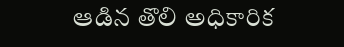ఆడిన తొలి అధికారిక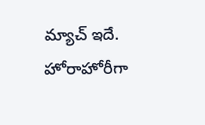మ్యాచ్ ఇదే. హోరాహోరీగా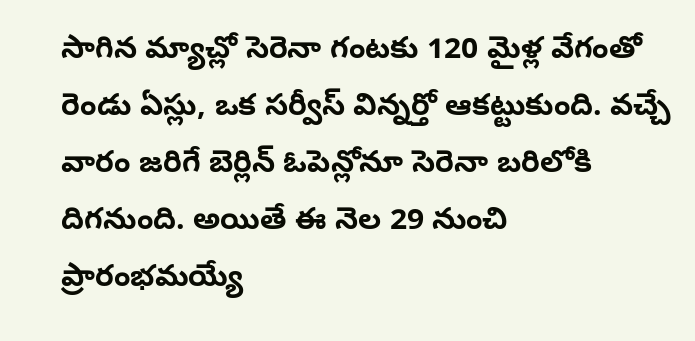సాగిన మ్యాచ్లో సెరెనా గంటకు 120 మైళ్ల వేగంతో రెండు ఏస్లు, ఒక సర్వీస్ విన్నర్తో ఆకట్టుకుంది. వచ్చే వారం జరిగే బెర్లిన్ ఓపెన్లోనూ సెరెనా బరిలోకి దిగనుంది. అయితే ఈ నెల 29 నుంచి ప్రారంభమయ్యే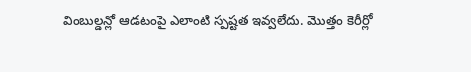వింబుల్డన్లో ఆడటంపై ఎలాంటి స్పష్టత ఇవ్వలేదు. మొత్తం కెరీర్లో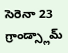సెరెనా 23 గ్రాండ్స్లామ్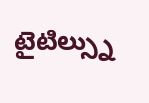టైటిల్స్ను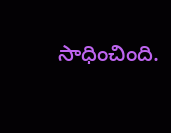సాధించింది.